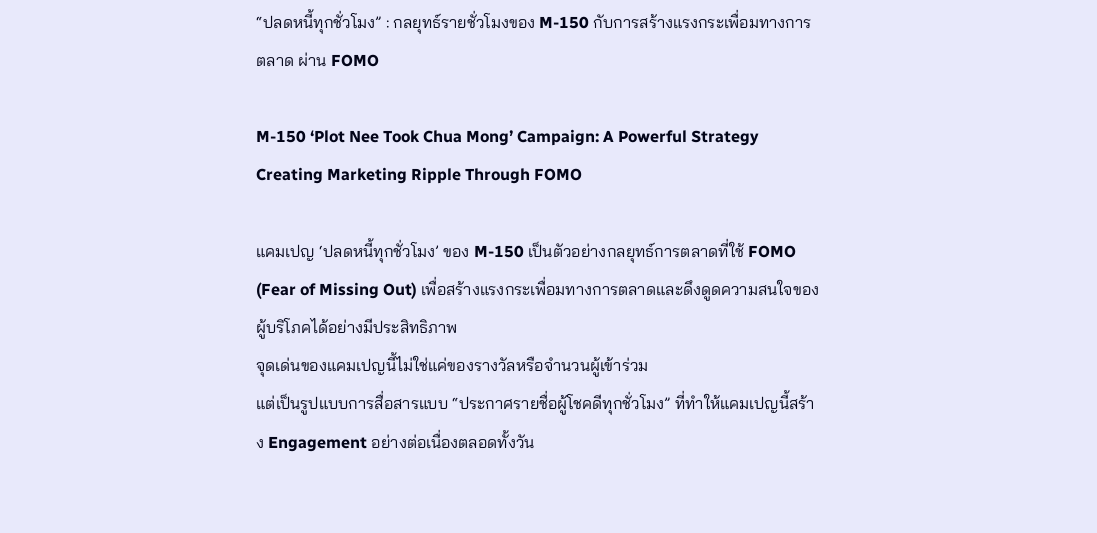“ปลดหนี้ทุกชั่วโมง” : กลยุทธ์รายชั่วโมงของ M-150 กับการสร้างแรงกระเพื่อมทางการตลาด ผ่าน FOMO

M-150 ‘Plot Nee Took Chua Mong’ Campaign: A Powerful Strategy Creating Marketing Ripple Through FOMO

แคมเปญ ‘ปลดหนี้ทุกชั่วโมง’ ของ M-150 เป็นตัวอย่างกลยุทธ์การตลาดที่ใช้ FOMO (Fear of Missing Out) เพื่อสร้างแรงกระเพื่อมทางการตลาดและดึงดูดความสนใจของผู้บริโภคได้อย่างมีประสิทธิภาพ
จุดเด่นของแคมเปญนี้ไม่ใช่แค่ของรางวัลหรือจำนวนผู้เข้าร่วม
แต่เป็นรูปแบบการสื่อสารแบบ “ประกาศรายชื่อผู้โชคดีทุกชั่วโมง” ที่ทำให้แคมเปญนี้สร้าง Engagement อย่างต่อเนื่องตลอดทั้งวัน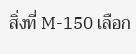สิ่งที่ M-150 เลือก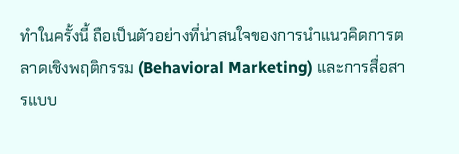ทำในครั้งนี้ ถือเป็นตัวอย่างที่น่าสนใจของการนำแนวคิดการตลาดเชิงพฤติกรรม (Behavioral Marketing) และการสื่อสารแบบ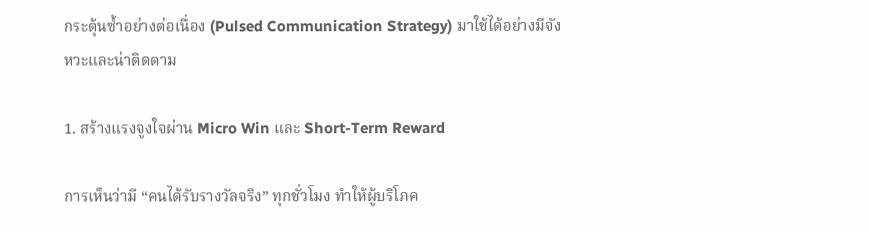กระตุ้นซ้ำอย่างต่อเนื่อง (Pulsed Communication Strategy) มาใช้ได้อย่างมีจังหวะและน่าติดตาม

1. สร้างแรงจูงใจผ่าน Micro Win และ Short-Term Reward

การเห็นว่ามี “คนได้รับรางวัลจริง” ทุกชั่วโมง ทำให้ผู้บริโภค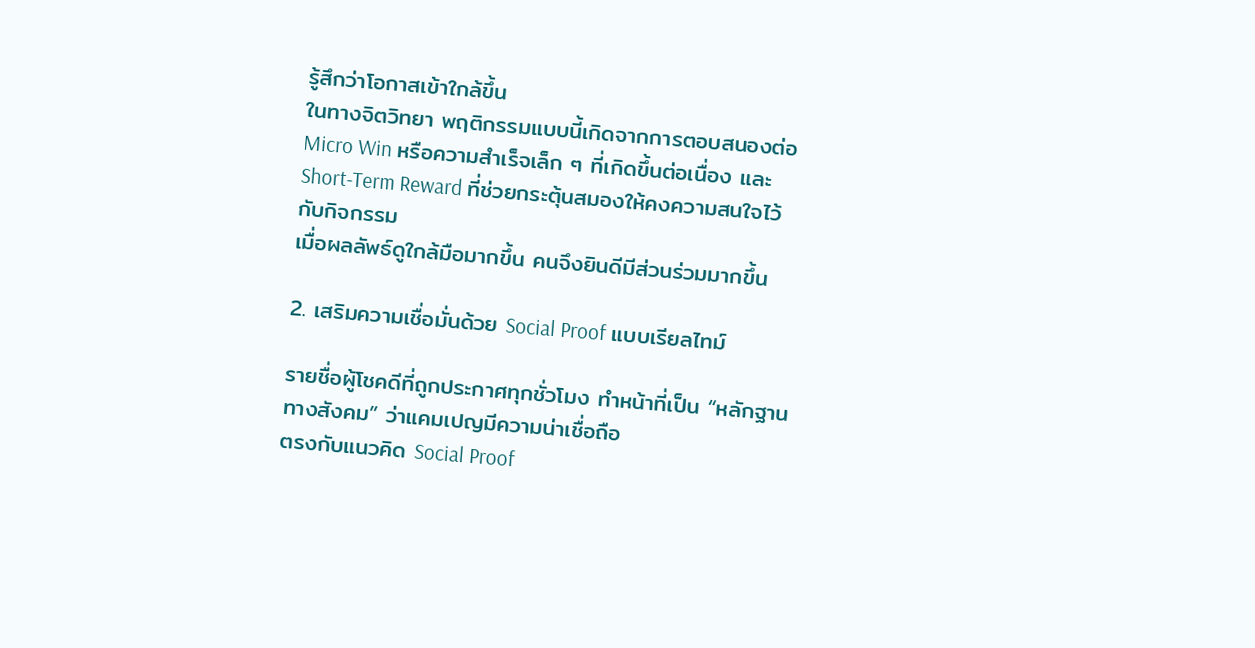รู้สึกว่าโอกาสเข้าใกล้ขึ้น
ในทางจิตวิทยา พฤติกรรมแบบนี้เกิดจากการตอบสนองต่อ Micro Win หรือความสำเร็จเล็ก ๆ ที่เกิดขึ้นต่อเนื่อง และ Short-Term Reward ที่ช่วยกระตุ้นสมองให้คงความสนใจไว้กับกิจกรรม
เมื่อผลลัพธ์ดูใกล้มือมากขึ้น คนจึงยินดีมีส่วนร่วมมากขึ้น

2. เสริมความเชื่อมั่นด้วย Social Proof แบบเรียลไทม์

รายชื่อผู้โชคดีที่ถูกประกาศทุกชั่วโมง ทำหน้าที่เป็น “หลักฐานทางสังคม” ว่าแคมเปญมีความน่าเชื่อถือ
ตรงกับแนวคิด Social Proof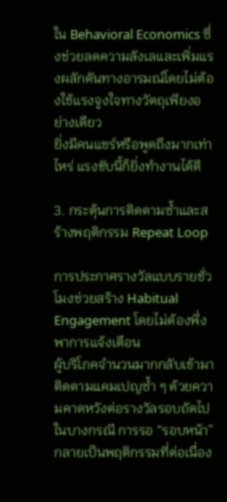ใน Behavioral Economics ซึ่งช่วยลดความลังเลและเพิ่มแรงผลักดันทางอารมณ์โดยไม่ต้องใช้แรงจูงใจทางวัตถุเพียงอย่างเดียว
ยิ่งมีคนแชร์หรือพูดถึงมากเท่าไหร่ แรงขับนี้ก็ยิ่งทำงานได้ดี

3. กระตุ้นการติดตามซ้ำและสร้างพฤติกรรม Repeat Loop

การประกาศรางวัลแบบรายชั่วโมงช่วยสร้าง Habitual Engagement โดยไม่ต้องพึ่งพาการแจ้งเตือน
ผู้บริโภคจำนวนมากกลับเข้ามาติดตามแคมเปญซ้ำ ๆ ด้วยความคาดหวังต่อรางวัลรอบถัดไป
ในบางกรณี การรอ “รอบหน้า” กลายเป็นพฤติกรรมที่ต่อเนื่อง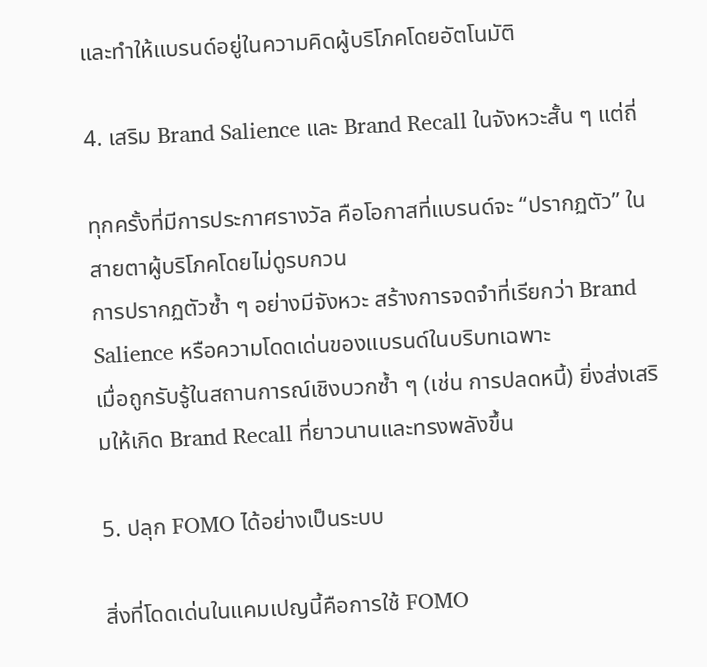และทำให้แบรนด์อยู่ในความคิดผู้บริโภคโดยอัตโนมัติ

4. เสริม Brand Salience และ Brand Recall ในจังหวะสั้น ๆ แต่ถี่

ทุกครั้งที่มีการประกาศรางวัล คือโอกาสที่แบรนด์จะ “ปรากฏตัว” ในสายตาผู้บริโภคโดยไม่ดูรบกวน
การปรากฏตัวซ้ำ ๆ อย่างมีจังหวะ สร้างการจดจำที่เรียกว่า Brand Salience หรือความโดดเด่นของแบรนด์ในบริบทเฉพาะ
เมื่อถูกรับรู้ในสถานการณ์เชิงบวกซ้ำ ๆ (เช่น การปลดหนี้) ยิ่งส่งเสริมให้เกิด Brand Recall ที่ยาวนานและทรงพลังขึ้น

5. ปลุก FOMO ได้อย่างเป็นระบบ

สิ่งที่โดดเด่นในแคมเปญนี้คือการใช้ FOMO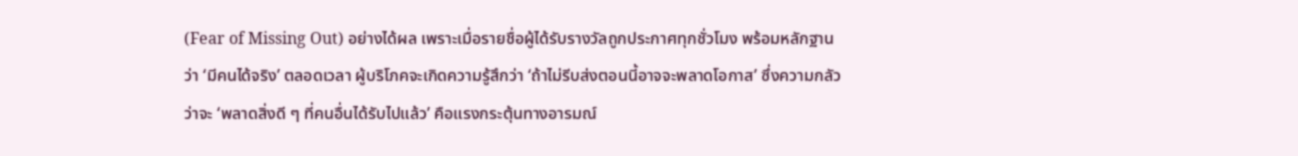(Fear of Missing Out) อย่างได้ผล เพราะเมื่อรายชื่อผู้ได้รับรางวัลถูกประกาศทุกชั่วโมง พร้อมหลักฐานว่า ‘มีคนได้จริง’ ตลอดเวลา ผู้บริโภคจะเกิดความรู้สึกว่า ‘ถ้าไม่รีบส่งตอนนี้อาจจะพลาดโอกาส’ ซึ่งความกลัวว่าจะ ‘พลาดสิ่งดี ๆ ที่คนอื่นได้รับไปแล้ว’ คือแรงกระตุ้นทางอารมณ์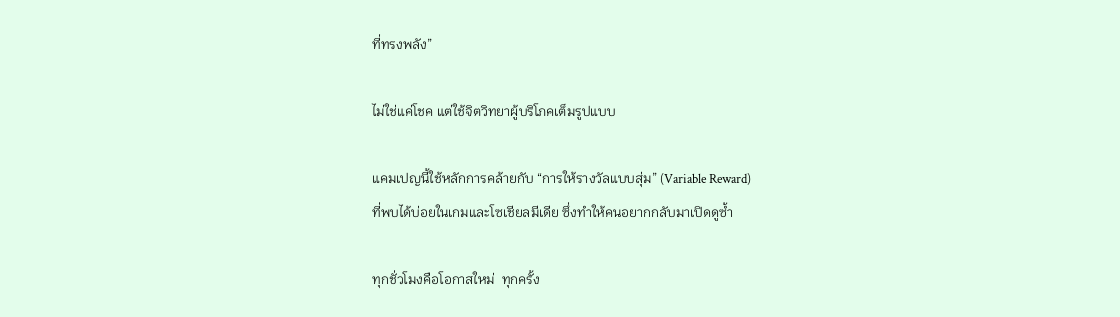ที่ทรงพลัง”

ไม่ใช่แค่โชค แต่ใช้จิตวิทยาผู้บริโภคเต็มรูปแบบ

แคมเปญนี้ใช้หลักการคล้ายกับ “การให้รางวัลแบบสุ่ม” (Variable Reward)
ที่พบได้บ่อยในเกมและโซเชียลมีเดีย ซึ่งทำให้คนอยากกลับมาเปิดดูซ้ำ

ทุกชั่วโมงคือโอกาสใหม่  ทุกครั้ง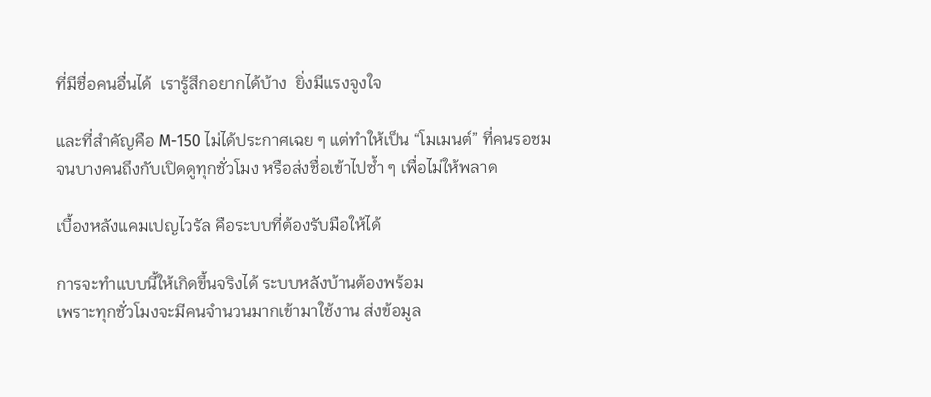ที่มีชื่อคนอื่นได้  เรารู้สึกอยากได้บ้าง  ยิ่งมีแรงจูงใจ

และที่สำคัญคือ M-150 ไม่ได้ประกาศเฉย ๆ แต่ทำให้เป็น “โมเมนต์” ที่คนรอชม
จนบางคนถึงกับเปิดดูทุกชั่วโมง หรือส่งชื่อเข้าไปซ้ำ ๆ เพื่อไม่ให้พลาด

เบื้องหลังแคมเปญไวรัล คือระบบที่ต้องรับมือให้ได้

การจะทำแบบนี้ให้เกิดขึ้นจริงได้ ระบบหลังบ้านต้องพร้อม
เพราะทุกชั่วโมงจะมีคนจำนวนมากเข้ามาใช้งาน ส่งข้อมูล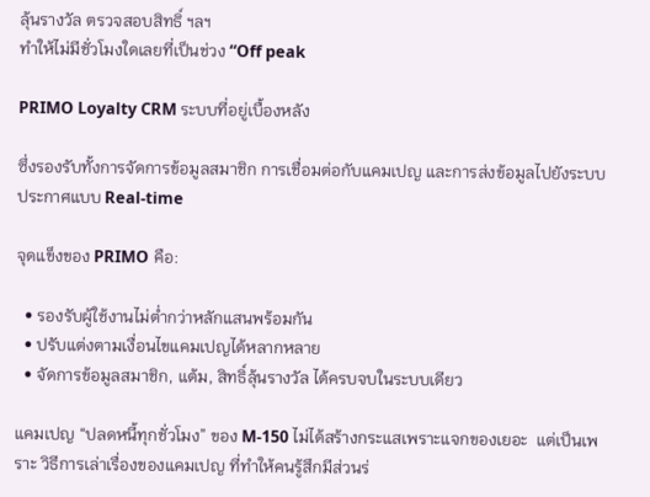ลุ้นรางวัล ตรวจสอบสิทธิ์ ฯลฯ
ทำให้ไม่มีชั่วโมงใดเลยที่เป็นช่วง “Off peak

PRIMO Loyalty CRM ระบบที่อยู่เบื้องหลัง

ซึ่งรองรับทั้งการจัดการข้อมูลสมาชิก การเชื่อมต่อกับแคมเปญ และการส่งข้อมูลไปยังระบบประกาศแบบ Real-time

จุดแข็งของ PRIMO คือ:

  • รองรับผู้ใช้งานไม่ต่ำกว่าหลักแสนพร้อมกัน
  • ปรับแต่งตามเงื่อนไขแคมเปญได้หลากหลาย
  • จัดการข้อมูลสมาชิก, แต้ม, สิทธิ์ลุ้นรางวัล ได้ครบจบในระบบเดียว

แคมเปญ “ปลดหนี้ทุกชั่วโมง” ของ M-150 ไม่ได้สร้างกระแสเพราะแจกของเยอะ  แต่เป็นเพราะ วิธีการเล่าเรื่องของแคมเปญ ที่ทำให้คนรู้สึกมีส่วนร่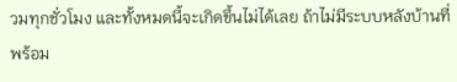วมทุกชั่วโมง และทั้งหมดนี้จะเกิดขึ้นไม่ได้เลย ถ้าไม่มีระบบหลังบ้านที่พร้อม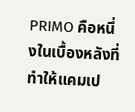PRIMO คือหนึ่งในเบื้องหลังที่ทำให้แคมเป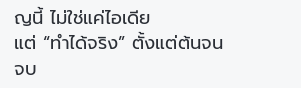ญนี้ ไม่ใช่แค่ไอเดีย
แต่ “ทำได้จริง” ตั้งแต่ต้นจนจบ